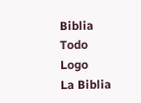Biblia Todo Logo
La Biblia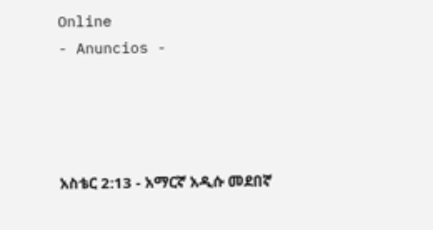Online
- Anuncios -




አስቴር 2:13 - አማርኛ አዲሱ መደበኛ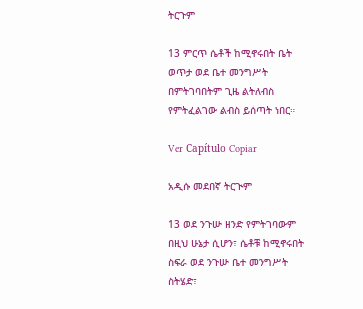ትርጉም

13 ምርጥ ሴቶች ከሚኖሩበት ቤት ወጥታ ወደ ቤተ መንግሥት በምትገባበትም ጊዜ ልትለብስ የምትፈልገው ልብስ ይሰጣት ነበር።

Ver Capítulo Copiar

አዲሱ መደበኛ ትርጒም

13 ወደ ንጉሡ ዘንድ የምትገባውም በዚህ ሁኔታ ሲሆን፣ ሴቶቹ ከሚኖሩበት ስፍራ ወደ ንጉሡ ቤተ መንግሥት ስትሄድ፣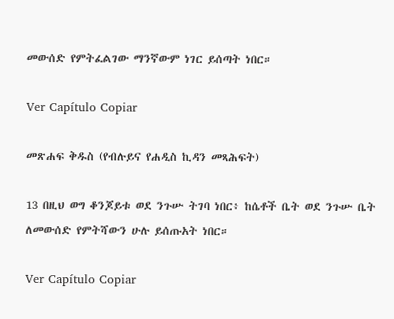መውሰድ የምትፈልገው ማንኛውም ነገር ይሰጣት ነበር።

Ver Capítulo Copiar

መጽሐፍ ቅዱስ (የብሉይና የሐዲስ ኪዳን መጻሕፍት)

13 በዚህ ወግ ቆንጆይቱ ወደ ንጉሡ ትገባ ነበር፥ ከሴቶች ቤት ወደ ንጉሡ ቤት ለመውሰድ የምትሻውን ሁሉ ይሰጡአት ነበር።

Ver Capítulo Copiar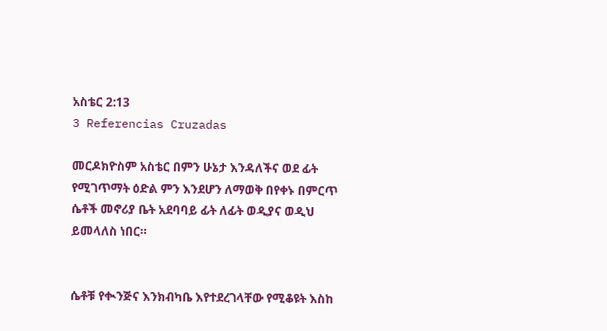አስቴር 2:13
3 Referencias Cruzadas

መርዶክዮስም አስቴር በምን ሁኔታ እንዳለችና ወደ ፊት የሚገጥማት ዕድል ምን እንደሆን ለማወቅ በየቀኑ በምርጥ ሴቶች መኖሪያ ቤት አደባባይ ፊት ለፊት ወዲያና ወዲህ ይመላለስ ነበር።


ሴቶቹ የቊንጅና እንክብካቤ እየተደረገላቸው የሚቆዩት እስከ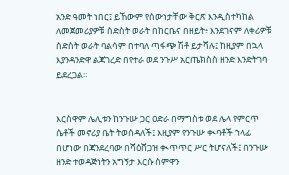አንድ ዓመት ነበር፤ ይኸውም የሰውነታቸው ቅርጽ እንዲስተካከል ለመጀመሪያዎቹ ስድስት ወራት በከርቤና በዘይት፥ እንደገናም ለቀሪዎቹ ስድስት ወራት ባልሳም በተባለ ጣፋጭ ሽቶ ይታሻሉ፤ ከዚያም በኋላ እያንዳንድዋ ልጃገረድ በየተራ ወደ ንጉሥ አርጤክስስ ዘንድ እንድትገባ ይደረጋል።


እርስዋም ሌሊቱን ከንጉሡ ጋር ዐድራ በማግስቱ ወደ ሌላ የምርጥ ሴቶች መኖሪያ ቤት ትወሰዳለች፤ እዚያም የንጉሡ ቊባቶች ኀላፊ በሆነው በጃንደረባው በሻዕሸጋዝ ቊጥጥር ሥር ትሆናለች፤ በንጉሡ ዘንድ ተወዳጅነትን አግኝታ እርሱ ስምዋን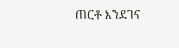ጠርቶ እንደገና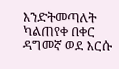እንድትመጣለት ካልጠየቀ በቀር ዳግመኛ ወደ እርሱ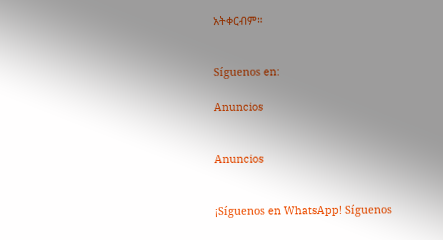አትቀርብም።


Síguenos en:

Anuncios


Anuncios


¡Síguenos en WhatsApp! Síguenos